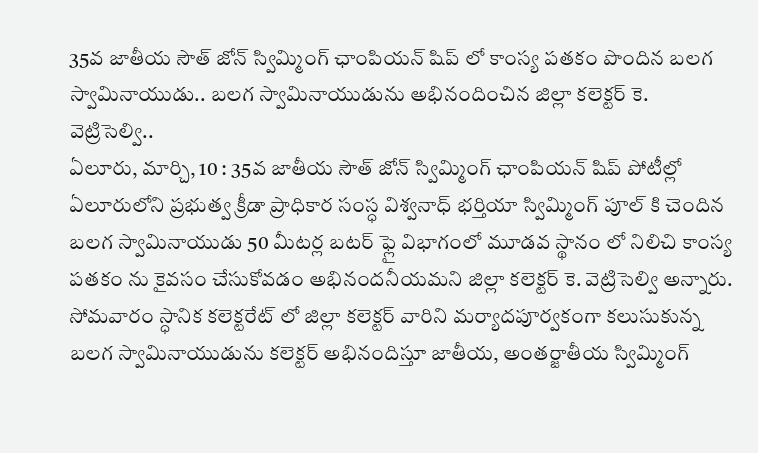35వ జాతీయ సౌత్ జోన్ స్విమ్మింగ్ ఛాంపియన్ షిప్ లో కాంస్య పతకం పొందిన బలగ స్వామినాయుడు.. బలగ స్వామినాయుడును అభినందించిన జిల్లా కలెక్టర్ కె. వెట్రిసెల్వి..
ఏలూరు, మార్చి, 10 : 35వ జాతీయ సౌత్ జోన్ స్విమ్మింగ్ ఛాంపియన్ షిప్ పోటీల్లో ఏలూరులోని ప్రభుత్వ క్రీడా ప్రాధికార సంస్ధ విశ్వనాధ్ భర్తియా స్విమ్మింగ్ పూల్ కి చెందిన బలగ స్వామినాయుడు 50 మీటర్ల బటర్ ఫ్లై విభాగంలో మూడవ స్థానం లో నిలిచి కాంస్య పతకం ను కైవసం చేసుకోవడం అభినందనీయమని జిల్లా కలెక్టర్ కె. వెట్రిసెల్వి అన్నారు. సోమవారం స్ధానిక కలెక్టరేట్ లో జిల్లా కలెక్టర్ వారిని మర్యాదపూర్వకంగా కలుసుకున్న బలగ స్వామినాయుడును కలెక్టర్ అభినందిస్తూ జాతీయ, అంతర్జాతీయ స్విమ్మింగ్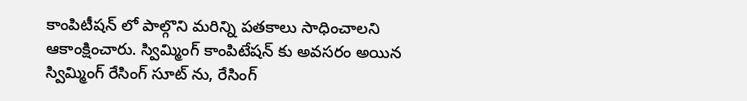కాంపిటీషన్ లో పాల్గొని మరిన్ని పతకాలు సాధించాలని ఆకాంక్షించారు. స్విమ్మింగ్ కాంపిటేషన్ కు అవసరం అయిన స్విమ్మింగ్ రేసింగ్ సూట్ ను, రేసింగ్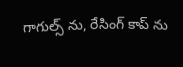గాగుల్స్ ను, రేసింగ్ కాప్ ను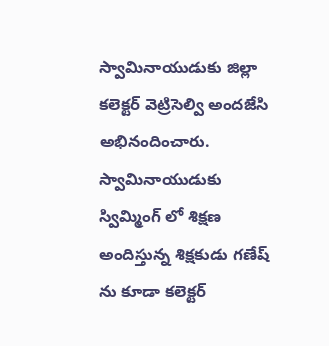స్వామినాయుడుకు జిల్లా కలెక్టర్ వెట్రిసెల్వి అందజేసి అభినందించారు. స్వామినాయుడుకు స్విమ్మింగ్ లో శిక్షణ అందిస్తున్న శిక్షకుడు గణేష్ ను కూడా కలెక్టర్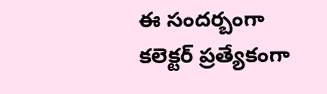ఈ సందర్బంగా కలెక్టర్ ప్రత్యేకంగా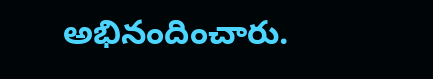అభినందించారు.